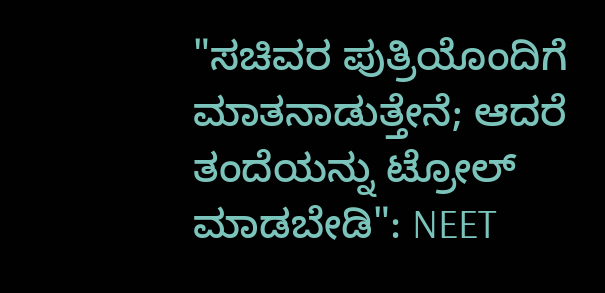"ಸಚಿವರ ಪುತ್ರಿಯೊಂದಿಗೆ ಮಾತನಾಡುತ್ತೇನೆ; ಆದರೆ ತಂದೆಯನ್ನು ಟ್ರೋಲ್ ಮಾಡಬೇಡಿ": NEET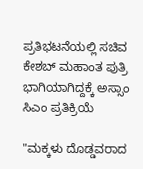ಪ್ರತಿಭಟನೆಯಲ್ಲಿ ಸಚಿವ ಕೇಶಬ್ ಮಹಾಂತ ಪುತ್ರಿ ಭಾಗಿಯಾಗಿದ್ದಕ್ಕೆ ಅಸ್ಸಾಂ ಸಿಎಂ ಪ್ರತಿಕ್ರಿಯೆ

"ಮಕ್ಕಳು ದೊಡ್ಡವರಾದ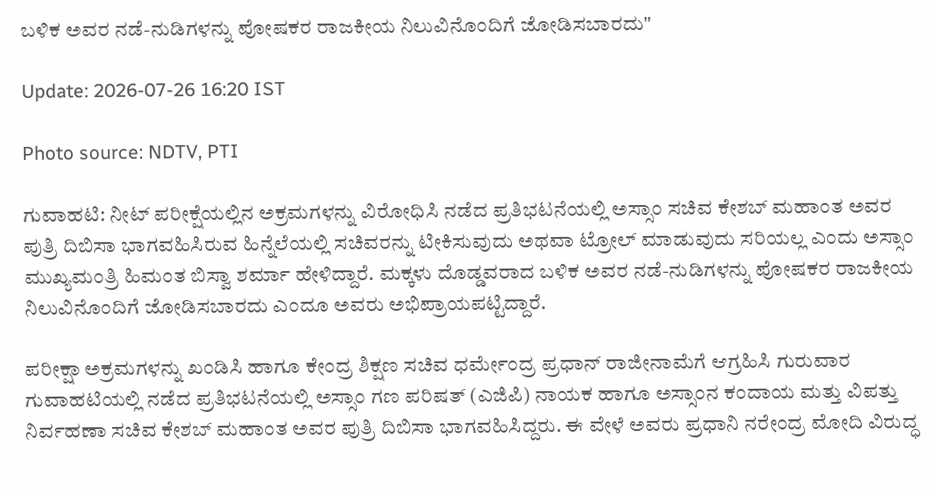ಬಳಿಕ ಅವರ ನಡೆ-ನುಡಿಗಳನ್ನು ಪೋಷಕರ ರಾಜಕೀಯ ನಿಲುವಿನೊಂದಿಗೆ ಜೋಡಿಸಬಾರದು"

Update: 2026-07-26 16:20 IST

Photo source: NDTV, PTI

ಗುವಾಹಟಿ: ನೀಟ್ ಪರೀಕ್ಷೆಯಲ್ಲಿನ ಅಕ್ರಮಗಳನ್ನು ವಿರೋಧಿಸಿ ನಡೆದ ಪ್ರತಿಭಟನೆಯಲ್ಲಿ ಅಸ್ಸಾಂ ಸಚಿವ ಕೇಶಬ್ ಮಹಾಂತ ಅವರ ಪುತ್ರಿ ದಿಬಿಸಾ ಭಾಗವಹಿಸಿರುವ ಹಿನ್ನೆಲೆಯಲ್ಲಿ ಸಚಿವರನ್ನು ಟೀಕಿಸುವುದು ಅಥವಾ ಟ್ರೋಲ್ ಮಾಡುವುದು ಸರಿಯಲ್ಲ ಎಂದು ಅಸ್ಸಾಂ ಮುಖ್ಯಮಂತ್ರಿ ಹಿಮಂತ ಬಿಸ್ವಾ ಶರ್ಮಾ ಹೇಳಿದ್ದಾರೆ. ಮಕ್ಕಳು ದೊಡ್ಡವರಾದ ಬಳಿಕ ಅವರ ನಡೆ-ನುಡಿಗಳನ್ನು ಪೋಷಕರ ರಾಜಕೀಯ ನಿಲುವಿನೊಂದಿಗೆ ಜೋಡಿಸಬಾರದು ಎಂದೂ ಅವರು ಅಭಿಪ್ರಾಯಪಟ್ಟಿದ್ದಾರೆ.

ಪರೀಕ್ಷಾ ಅಕ್ರಮಗಳನ್ನು ಖಂಡಿಸಿ ಹಾಗೂ ಕೇಂದ್ರ ಶಿಕ್ಷಣ ಸಚಿವ ಧರ್ಮೇಂದ್ರ ಪ್ರಧಾನ್ ರಾಜೀನಾಮೆಗೆ ಆಗ್ರಹಿಸಿ ಗುರುವಾರ ಗುವಾಹಟಿಯಲ್ಲಿ ನಡೆದ ಪ್ರತಿಭಟನೆಯಲ್ಲಿ ಅಸ್ಸಾಂ ಗಣ ಪರಿಷತ್ (ಎಜಿಪಿ) ನಾಯಕ ಹಾಗೂ ಅಸ್ಸಾಂನ ಕಂದಾಯ ಮತ್ತು ವಿಪತ್ತು ನಿರ್ವಹಣಾ ಸಚಿವ ಕೇಶಬ್ ಮಹಾಂತ ಅವರ ಪುತ್ರಿ ದಿಬಿಸಾ ಭಾಗವಹಿಸಿದ್ದರು. ಈ ವೇಳೆ ಅವರು ಪ್ರಧಾನಿ ನರೇಂದ್ರ ಮೋದಿ ವಿರುದ್ಧ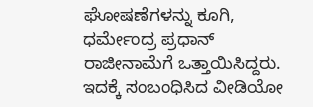ಘೋಷಣೆಗಳನ್ನು ಕೂಗಿ, ಧರ್ಮೇಂದ್ರ ಪ್ರಧಾನ್ ರಾಜೀನಾಮೆಗೆ ಒತ್ತಾಯಿಸಿದ್ದರು. ಇದಕ್ಕೆ ಸಂಬಂಧಿಸಿದ ವೀಡಿಯೋ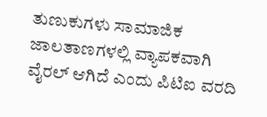ತುಣುಕುಗಳು ಸಾಮಾಜಿಕ ಜಾಲತಾಣಗಳಲ್ಲಿ ವ್ಯಾಪಕವಾಗಿ ವೈರಲ್ ಆಗಿದೆ ಎಂದು ಪಿಟಿಐ ವರದಿ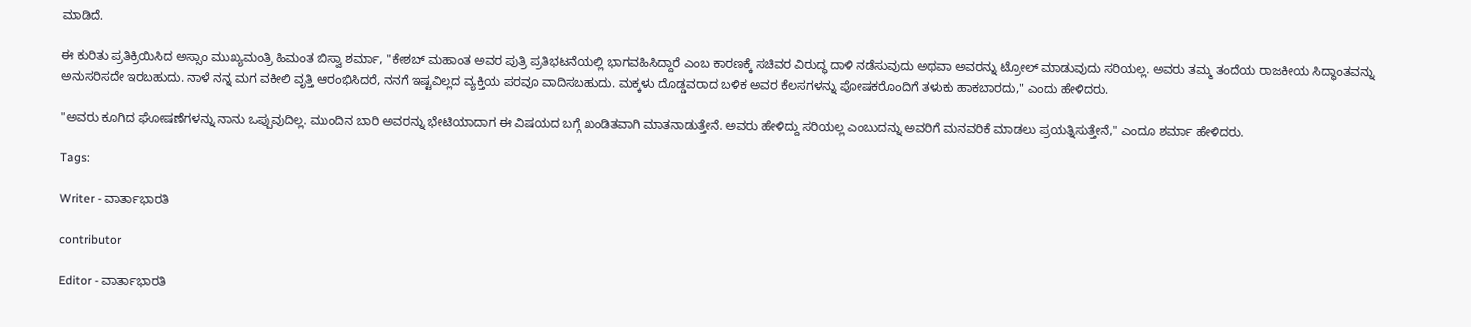ಮಾಡಿದೆ.

ಈ ಕುರಿತು ಪ್ರತಿಕ್ರಿಯಿಸಿದ ಅಸ್ಸಾಂ ಮುಖ್ಯಮಂತ್ರಿ ಹಿಮಂತ ಬಿಸ್ವಾ ಶರ್ಮಾ, "ಕೇಶಬ್ ಮಹಾಂತ ಅವರ ಪುತ್ರಿ ಪ್ರತಿಭಟನೆಯಲ್ಲಿ ಭಾಗವಹಿಸಿದ್ದಾರೆ ಎಂಬ ಕಾರಣಕ್ಕೆ ಸಚಿವರ ವಿರುದ್ಧ ದಾಳಿ ನಡೆಸುವುದು ಅಥವಾ ಅವರನ್ನು ಟ್ರೋಲ್ ಮಾಡುವುದು ಸರಿಯಲ್ಲ. ಅವರು ತಮ್ಮ ತಂದೆಯ ರಾಜಕೀಯ ಸಿದ್ಧಾಂತವನ್ನು ಅನುಸರಿಸದೇ ಇರಬಹುದು. ನಾಳೆ ನನ್ನ ಮಗ ವಕೀಲಿ ವೃತ್ತಿ ಆರಂಭಿಸಿದರೆ, ನನಗೆ ಇಷ್ಟವಿಲ್ಲದ ವ್ಯಕ್ತಿಯ ಪರವೂ ವಾದಿಸಬಹುದು. ಮಕ್ಕಳು ದೊಡ್ಡವರಾದ ಬಳಿಕ ಅವರ ಕೆಲಸಗಳನ್ನು ಪೋಷಕರೊಂದಿಗೆ ತಳುಕು ಹಾಕಬಾರದು," ಎಂದು ಹೇಳಿದರು.

"ಅವರು ಕೂಗಿದ ಘೋಷಣೆಗಳನ್ನು ನಾನು ಒಪ್ಪುವುದಿಲ್ಲ. ಮುಂದಿನ ಬಾರಿ ಅವರನ್ನು ಭೇಟಿಯಾದಾಗ ಈ ವಿಷಯದ ಬಗ್ಗೆ ಖಂಡಿತವಾಗಿ ಮಾತನಾಡುತ್ತೇನೆ. ಅವರು ಹೇಳಿದ್ದು ಸರಿಯಲ್ಲ ಎಂಬುದನ್ನು ಅವರಿಗೆ ಮನವರಿಕೆ ಮಾಡಲು ಪ್ರಯತ್ನಿಸುತ್ತೇನೆ," ಎಂದೂ ಶರ್ಮಾ ಹೇಳಿದರು.

Tags:

Writer - ವಾರ್ತಾಭಾರತಿ

contributor

Editor - ವಾರ್ತಾಭಾರತಿ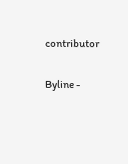contributor

Byline -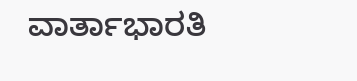ವಾರ್ತಾಭಾರತಿ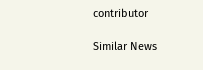contributor

Similar News